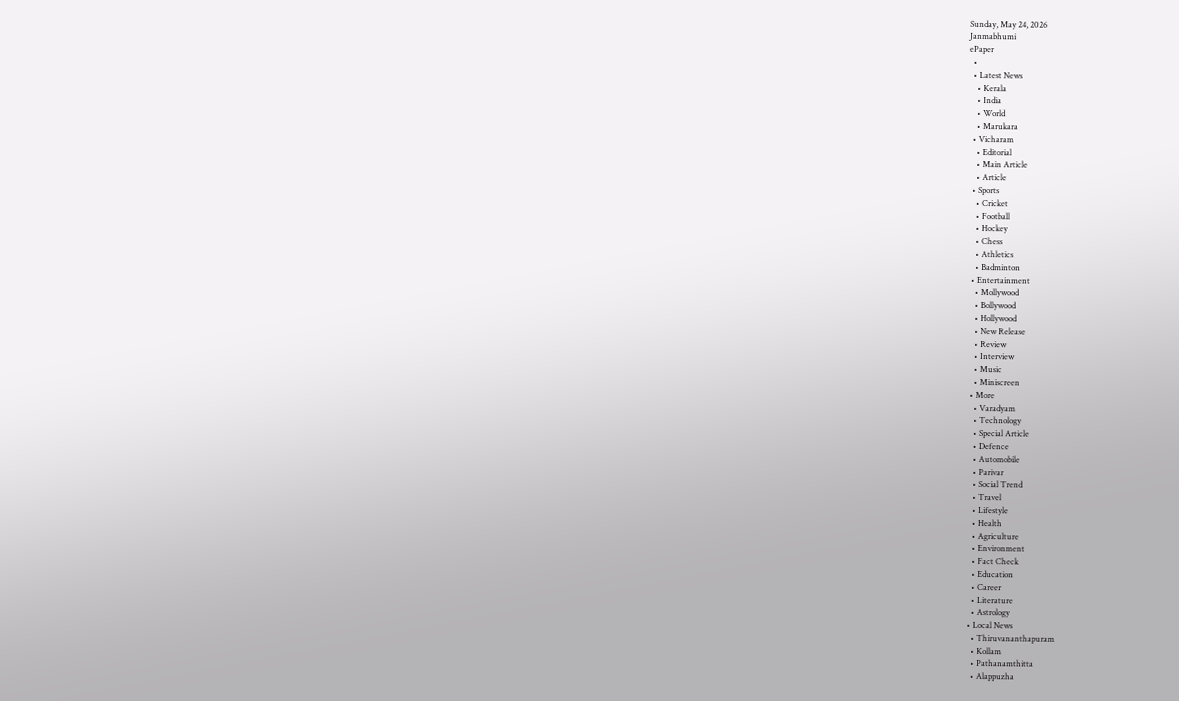Sunday, May 24, 2026
Janmabhumi
ePaper
  •
  • Latest News
    • Kerala
    • India
    • World
    • Marukara
  • Vicharam
    • Editorial
    • Main Article
    • Article
  • Sports
    • Cricket
    • Football
    • Hockey
    • Chess
    • Athletics
    • Badminton
  • Entertainment
    • Mollywood
    • Bollywood
    • Hollywood
    • New Release
    • Review
    • Interview
    • Music
    • Miniscreen
  • More
    • Varadyam
    • Technology
    • Special Article
    • Defence
    • Automobile
    • Parivar
    • Social Trend
    • Travel
    • Lifestyle
    • Health
    • Agriculture
    • Environment
    • Fact Check
    • Education
    • Career
    • Literature
    • Astrology
  • Local News
    • Thiruvananthapuram
    • Kollam
    • Pathanamthitta
    • Alappuzha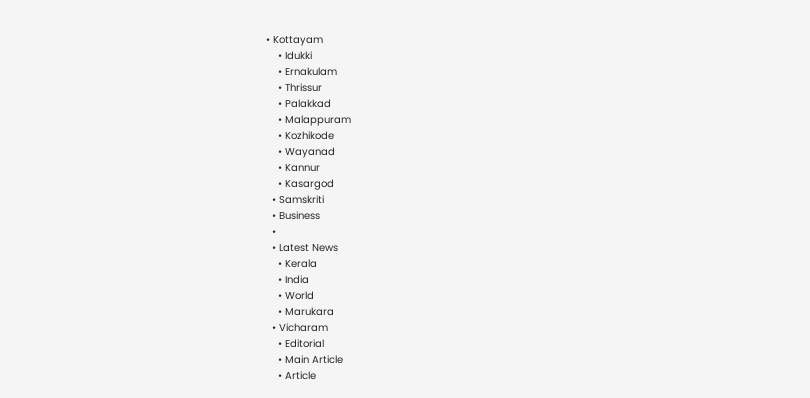• Kottayam
    • Idukki
    • Ernakulam
    • Thrissur
    • Palakkad
    • Malappuram
    • Kozhikode
    • Wayanad
    • Kannur
    • Kasargod
  • Samskriti
  • Business
  •
  • Latest News
    • Kerala
    • India
    • World
    • Marukara
  • Vicharam
    • Editorial
    • Main Article
    • Article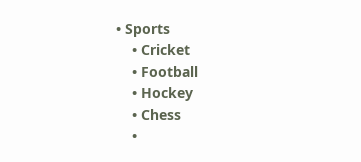• Sports
    • Cricket
    • Football
    • Hockey
    • Chess
    •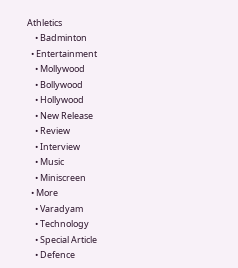Athletics
    • Badminton
  • Entertainment
    • Mollywood
    • Bollywood
    • Hollywood
    • New Release
    • Review
    • Interview
    • Music
    • Miniscreen
  • More
    • Varadyam
    • Technology
    • Special Article
    • Defence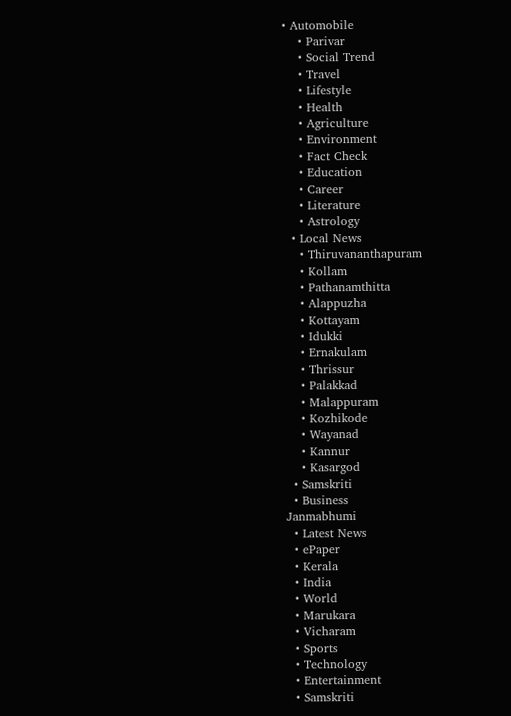• Automobile
    • Parivar
    • Social Trend
    • Travel
    • Lifestyle
    • Health
    • Agriculture
    • Environment
    • Fact Check
    • Education
    • Career
    • Literature
    • Astrology
  • Local News
    • Thiruvananthapuram
    • Kollam
    • Pathanamthitta
    • Alappuzha
    • Kottayam
    • Idukki
    • Ernakulam
    • Thrissur
    • Palakkad
    • Malappuram
    • Kozhikode
    • Wayanad
    • Kannur
    • Kasargod
  • Samskriti
  • Business
Janmabhumi
  • Latest News
  • ePaper
  • Kerala
  • India
  • World
  • Marukara
  • Vicharam
  • Sports
  • Technology
  • Entertainment
  • Samskriti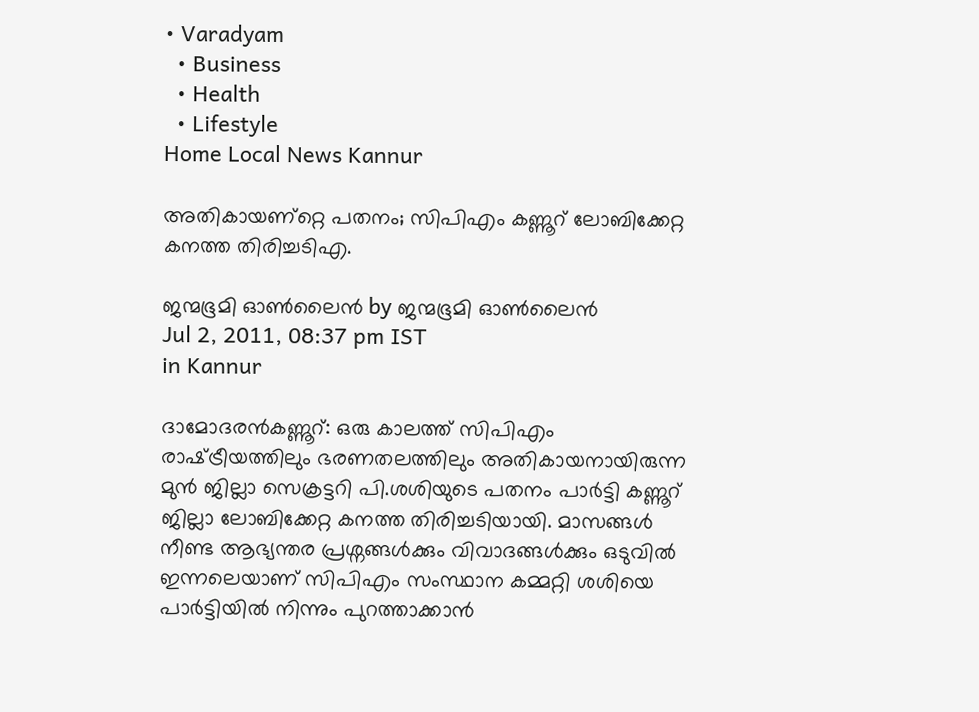• Varadyam
  • Business
  • Health
  • Lifestyle
Home Local News Kannur

അതികായണ്റ്റെ പതനം; സിപിഎം കണ്ണൂറ്‍ ലോബിക്കേറ്റ കനത്ത തിരിച്ചടിഎ.

ജന്മഭൂമി ഓണ്‍ലൈന്‍ by ജന്മഭൂമി ഓണ്‍ലൈന്‍
Jul 2, 2011, 08:37 pm IST
in Kannur

ദാമോദരന്‍കണ്ണൂറ്‍: ഒരു കാലത്ത്‌ സിപിഎം രാഷ്‌ട്രീയത്തിലും ഭരണതലത്തിലും അതികായനായിരുന്ന മുന്‍ ജില്ലാ സെക്രട്ടറി പി.ശശിയുടെ പതനം പാര്‍ട്ടി കണ്ണൂറ്‍ ജില്ലാ ലോബിക്കേറ്റ കനത്ത തിരിച്ചടിയായി. മാസങ്ങള്‍ നീണ്ട ആഭ്യന്തര പ്രശ്നങ്ങള്‍ക്കും വിവാദങ്ങള്‍ക്കും ഒടുവില്‍ ഇന്നലെയാണ്‌ സിപിഎം സംസ്ഥാന കമ്മറ്റി ശശിയെ പാര്‍ട്ടിയില്‍ നിന്നും പുറത്താക്കാന്‍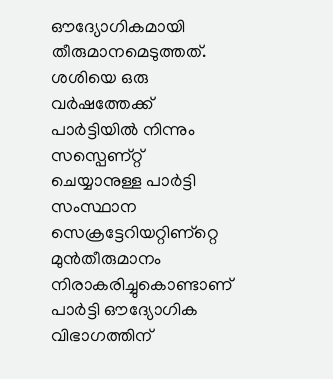ഔദ്യോഗികമായി തീരുമാനമെടുത്തത്‌. ശശിയെ ഒരു വര്‍ഷത്തേക്ക്‌ പാര്‍ട്ടിയില്‍ നിന്നും സസ്പെണ്റ്റ്‌ ചെയ്യാനുള്ള പാര്‍ട്ടി സംസ്ഥാന സെക്രട്ടേറിയറ്റിണ്റ്റെ മുന്‍തീരുമാനം നിരാകരിച്ചുകൊണ്ടാണ്‌ പാര്‍ട്ടി ഔദ്യോഗിക വിഭാഗത്തിന്‌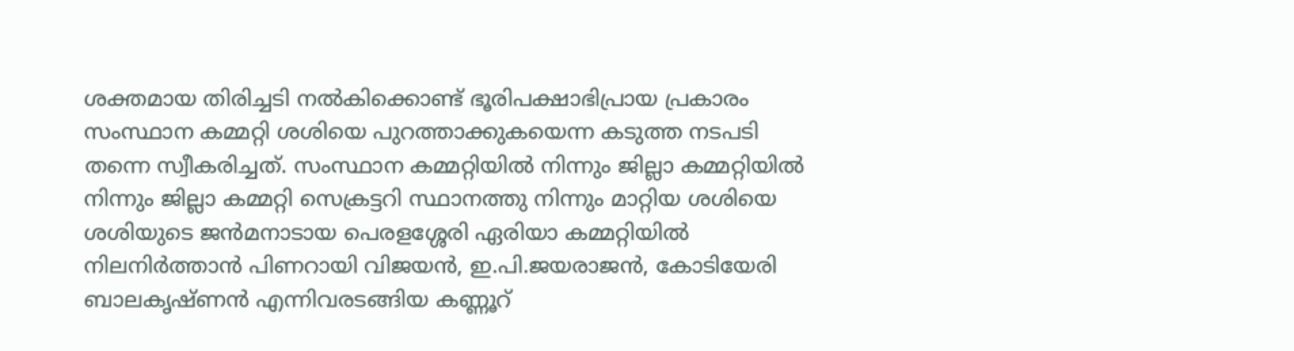ശക്തമായ തിരിച്ചടി നല്‍കിക്കൊണ്ട്‌ ഭൂരിപക്ഷാഭിപ്രായ പ്രകാരം സംസ്ഥാന കമ്മറ്റി ശശിയെ പുറത്താക്കുകയെന്ന കടുത്ത നടപടി തന്നെ സ്വീകരിച്ചത്‌. സംസ്ഥാന കമ്മറ്റിയില്‍ നിന്നും ജില്ലാ കമ്മറ്റിയില്‍ നിന്നും ജില്ലാ കമ്മറ്റി സെക്രട്ടറി സ്ഥാനത്തു നിന്നും മാറ്റിയ ശശിയെ ശശിയുടെ ജന്‍മനാടായ പെരളശ്ശേരി ഏരിയാ കമ്മറ്റിയില്‍ നിലനിര്‍ത്താന്‍ പിണറായി വിജയന്‍, ഇ.പി.ജയരാജന്‍, കോടിയേരി ബാലകൃഷ്ണന്‍ എന്നിവരടങ്ങിയ കണ്ണൂറ്‍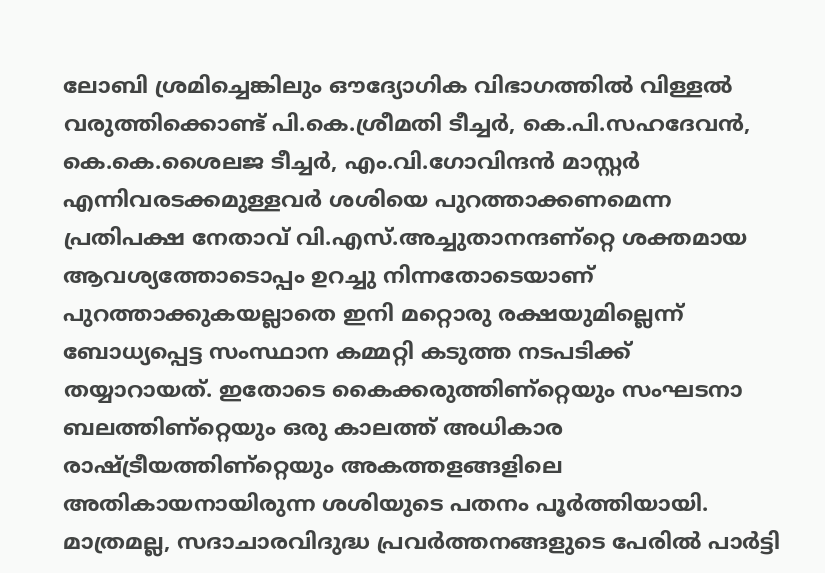ലോബി ശ്രമിച്ചെങ്കിലും ഔദ്യോഗിക വിഭാഗത്തില്‍ വിള്ളല്‍ വരുത്തിക്കൊണ്ട്‌ പി.കെ.ശ്രീമതി ടീച്ചര്‍, കെ.പി.സഹദേവന്‍, കെ.കെ.ശൈലജ ടീച്ചര്‍, എം.വി.ഗോവിന്ദന്‍ മാസ്റ്റര്‍ എന്നിവരടക്കമുള്ളവര്‍ ശശിയെ പുറത്താക്കണമെന്ന പ്രതിപക്ഷ നേതാവ്‌ വി.എസ്‌.അച്ചുതാനന്ദണ്റ്റെ ശക്തമായ ആവശ്യത്തോടൊപ്പം ഉറച്ചു നിന്നതോടെയാണ്‌ പുറത്താക്കുകയല്ലാതെ ഇനി മറ്റൊരു രക്ഷയുമില്ലെന്ന്‌ ബോധ്യപ്പെട്ട സംസ്ഥാന കമ്മറ്റി കടുത്ത നടപടിക്ക്‌ തയ്യാറായത്‌. ഇതോടെ കൈക്കരുത്തിണ്റ്റെയും സംഘടനാ ബലത്തിണ്റ്റെയും ഒരു കാലത്ത്‌ അധികാര രാഷ്‌ട്രീയത്തിണ്റ്റെയും അകത്തളങ്ങളിലെ അതികായനായിരുന്ന ശശിയുടെ പതനം പൂര്‍ത്തിയായി. മാത്രമല്ല, സദാചാരവിദുദ്ധ പ്രവര്‍ത്തനങ്ങളുടെ പേരില്‍ പാര്‍ട്ടി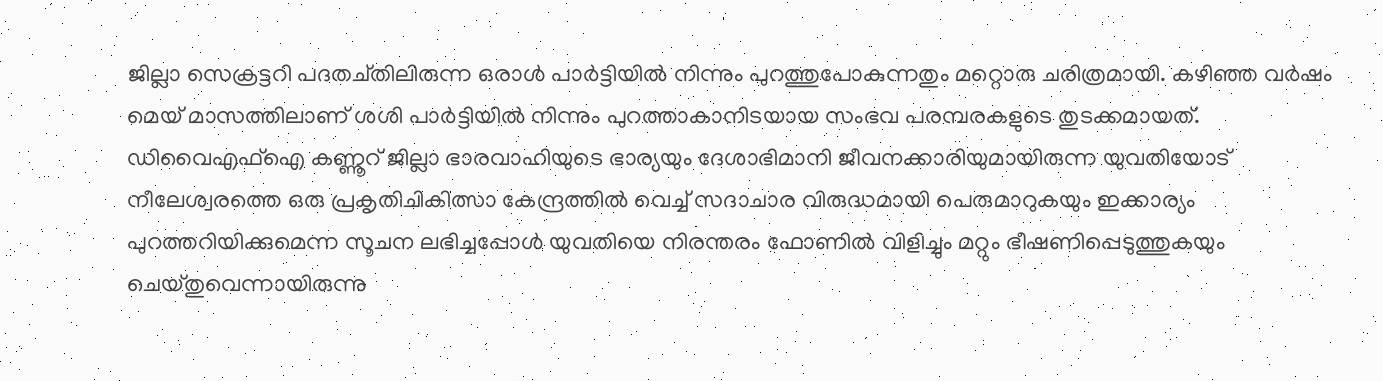ജില്ലാ സെക്രട്ടറി പദതച്തിലിരുന്ന ഒരാള്‍ പാര്‍ട്ടിയില്‍ നിന്നും പുറത്തുപോകുന്നതും മറ്റൊരു ചരിത്രമായി. കഴിഞ്ഞ വര്‍ഷം മെയ്‌ മാസത്തിലാണ്‌ ശശി പാര്‍ട്ടിയില്‍ നിന്നും പുറത്താകാനിടയായ സംഭവ പരമ്പരകളുടെ തുടക്കമായത്‌. ഡിവൈഎഫ്‌ഐ കണ്ണൂറ്‍ ജില്ലാ ഭാരവാഹിയുടെ ഭാര്യയും ദേശാഭിമാനി ജീവനക്കാരിയുമായിരുന്ന യുവതിയോട്‌ നീലേശ്വരത്തെ ഒരു പ്രകൃതിചികിത്സാ കേന്ദ്രത്തില്‍ വെച്ച്‌ സദാചാര വിരുദ്ധമായി പെരുമാറുകയും ഇക്കാര്യം പുറത്തറിയിക്കുമെന്ന സൂചന ലഭിച്ചപ്പോള്‍ യുവതിയെ നിരന്തരം ഫോണില്‍ വിളിച്ചും മറ്റും ഭീഷണിപ്പെടുത്തുകയും ചെയ്തുവെന്നായിരുന്നു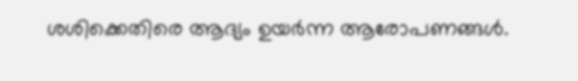ശശിക്കെതിരെ ആദ്യം ഉയര്‍ന്ന ആരോപണങ്ങള്‍.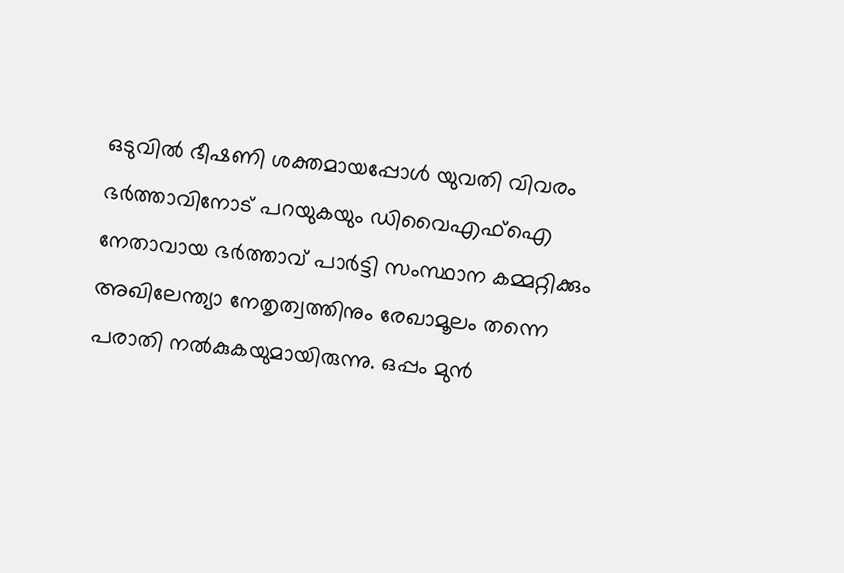ഒടുവില്‍ ഭീഷണി ശക്തമായപ്പോള്‍ യുവതി വിവരം ഭര്‍ത്താവിനോട്‌ പറയുകയും ഡിവൈഎഫ്‌ഐ നേതാവായ ഭര്‍ത്താവ്‌ പാര്‍ട്ടി സംസ്ഥാന കമ്മറ്റിക്കും അഖിലേന്ത്യാ നേതൃത്വത്തിനും രേഖാമൂലം തന്നെ പരാതി നല്‍കുകയുമായിരുന്നു. ഒപ്പം മുന്‍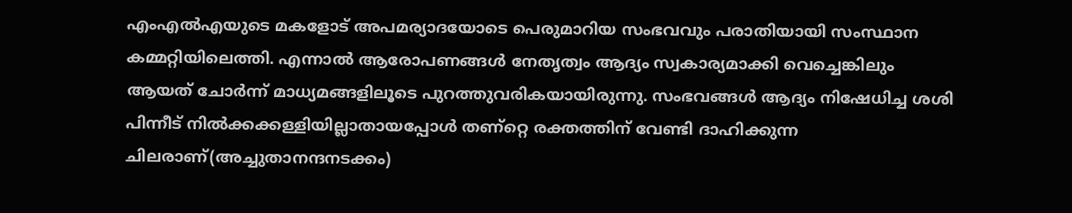എംഎല്‍എയുടെ മകളോട്‌ അപമര്യാദയോടെ പെരുമാറിയ സംഭവവും പരാതിയായി സംസ്ഥാന കമ്മറ്റിയിലെത്തി. എന്നാല്‍ ആരോപണങ്ങള്‍ നേതൃത്വം ആദ്യം സ്വകാര്യമാക്കി വെച്ചെങ്കിലും ആയത്‌ ചോര്‍ന്ന്‌ മാധ്യമങ്ങളിലൂടെ പുറത്തുവരികയായിരുന്നു. സംഭവങ്ങള്‍ ആദ്യം നിഷേധിച്ച ശശി പിന്നീട്‌ നില്‍ക്കക്കള്ളിയില്ലാതായപ്പോള്‍ തണ്റ്റെ രക്തത്തിന്‌ വേണ്ടി ദാഹിക്കുന്ന ചിലരാണ്‌(അച്ചുതാനന്ദനടക്കം)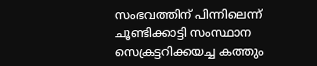സംഭവത്തിന്‌ പിന്നിലെന്ന്‌ ചൂണ്ടിക്കാട്ടി സംസ്ഥാന സെക്രട്ടറിക്കയച്ച കത്തും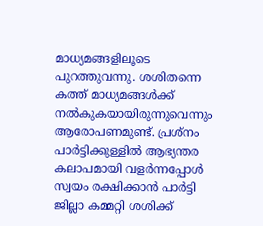മാധ്യമങ്ങളിലൂടെ പുറത്തുവന്നു. ശശിതന്നെ കത്ത്‌ മാധ്യമങ്ങള്‍ക്ക്‌ നല്‍കുകയായിരുന്നുവെന്നും ആരോപണമുണ്ട്‌. പ്രശ്നം പാര്‍ട്ടിക്കുള്ളില്‍ ആഭ്യന്തര കലാപമായി വളര്‍ന്നപ്പോള്‍ സ്വയം രക്ഷിക്കാന്‍ പാര്‍ട്ടി ജില്ലാ കമ്മറ്റി ശശിക്ക്‌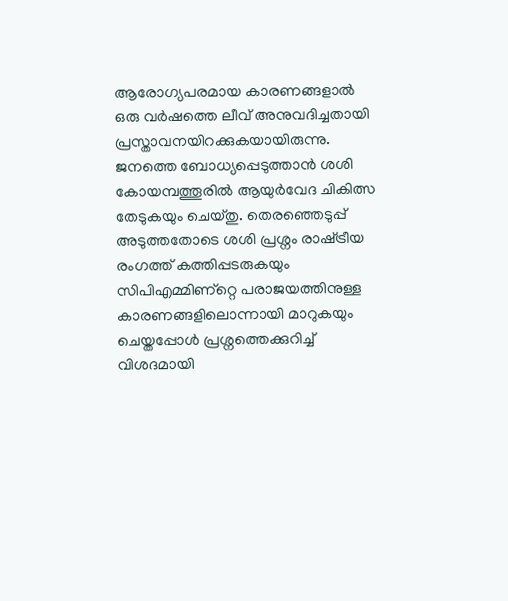ആരോഗ്യപരമായ കാരണങ്ങളാല്‍ ഒരു വര്‍ഷത്തെ ലീവ്‌ അനുവദിച്ചതായി പ്രസ്താവനയിറക്കുകയായിരുന്നു. ജനത്തെ ബോധ്യപ്പെടുത്താന്‍ ശശി കോയമ്പത്തൂരില്‍ ആയുര്‍വേദ ചികിത്സ തേടുകയും ചെയ്തു. തെരഞ്ഞെടുപ്പ്‌ അടുത്തതോടെ ശശി പ്രശ്നം രാഷ്‌ട്രീയ രംഗത്ത്‌ കത്തിപ്പടരുകയും സിപിഎമ്മിണ്റ്റെ പരാജയത്തിനുള്ള കാരണങ്ങളിലൊന്നായി മാറുകയും ചെയ്തപ്പോള്‍ പ്രശ്നത്തെക്കുറിച്ച്‌ വിശദമായി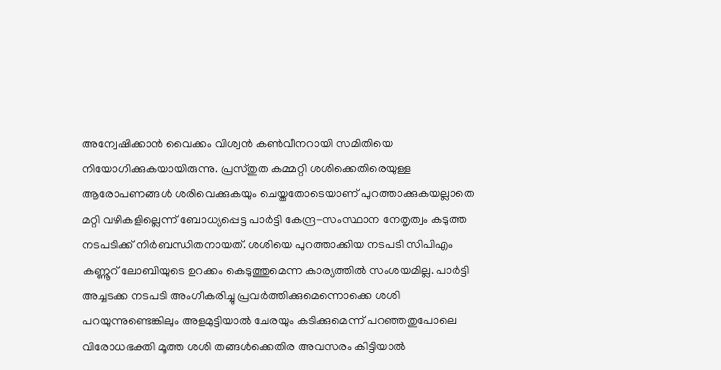അന്വേഷിക്കാന്‍ വൈക്കം വിശ്വന്‍ കണ്‍വീനറായി സമിതിയെ നിയോഗിക്കുകയായിരുന്നു. പ്രസ്തുത കമ്മറ്റി ശശിക്കെതിരെയുള്ള ആരോപണങ്ങള്‍ ശരിവെക്കുകയും ചെയ്തതോടെയാണ്‌ പുറത്താക്കുകയല്ലാതെ മറ്റി വഴികളില്ലെന്ന്‌ ബോധ്യപ്പെട്ട പാര്‍ട്ടി കേന്ദ്ര-സംസ്ഥാന നേതൃത്വം കടുത്ത നടപടിക്ക്‌ നിര്‍ബന്ധിതനായത്‌. ശശിയെ പുറത്താക്കിയ നടപടി സിപിഎം കണ്ണൂറ്‍ ലോബിയുടെ ഉറക്കം കെടുത്തുമെന്ന കാര്യത്തില്‍ സംശയമില്ല. പാര്‍ട്ടി അച്ചടക്ക നടപടി അംഗീകരിച്ചു പ്രവര്‍ത്തിക്കുമെന്നൊക്കെ ശശി പറയുന്നുണ്ടെങ്കിലും അളമുട്ടിയാല്‍ ചേരയും കടിക്കുമെന്ന്‌ പറഞ്ഞതുപോലെ വിരോധഭക്തി മൂത്ത ശശി തങ്ങള്‍ക്കെതിര അവസരം കിട്ടിയാല്‍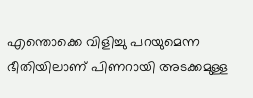എന്തൊക്കെ വിളിച്ചു പറയുമെന്ന ഭീതിയിലാണ്‌ പിണറായി അടക്കമുള്ള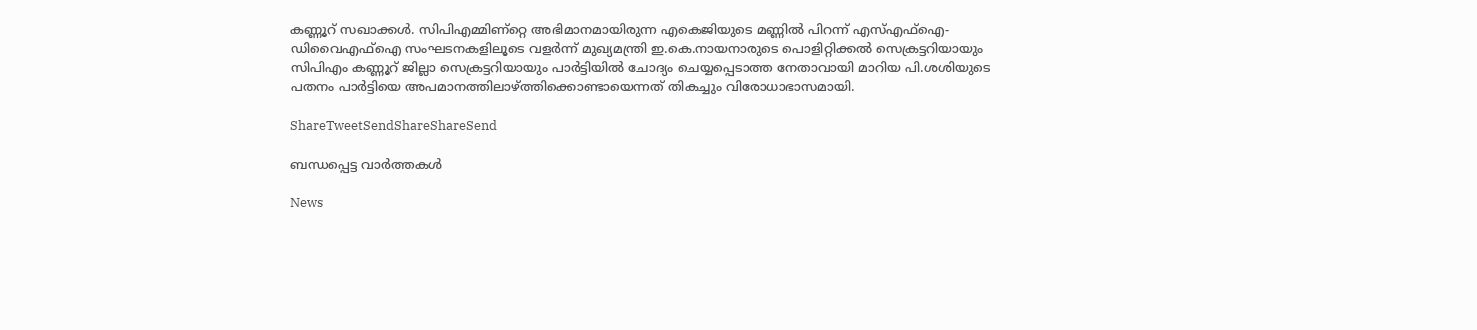കണ്ണൂറ്‍ സഖാക്കള്‍. സിപിഎമ്മിണ്റ്റെ അഭിമാനമായിരുന്ന എകെജിയുടെ മണ്ണില്‍ പിറന്ന്‌ എസ്‌എഫ്‌ഐ-ഡിവൈഎഫ്‌ഐ സംഘടനകളിലൂടെ വളര്‍ന്ന്‌ മുഖ്യമന്ത്രി ഇ.കെ.നായനാരുടെ പൊളിറ്റിക്കല്‍ സെക്രട്ടറിയായും സിപിഎം കണ്ണൂറ്‍ ജില്ലാ സെക്രട്ടറിയായും പാര്‍ട്ടിയില്‍ ചോദ്യം ചെയ്യപ്പെടാത്ത നേതാവായി മാറിയ പി.ശശിയുടെ പതനം പാര്‍ട്ടിയെ അപമാനത്തിലാഴ്‌ത്തിക്കൊണ്ടായെന്നത്‌ തികച്ചും വിരോധാഭാസമായി.

ShareTweetSendShareShareSend

ബന്ധപ്പെട്ട വാര്‍ത്തകള്‍

News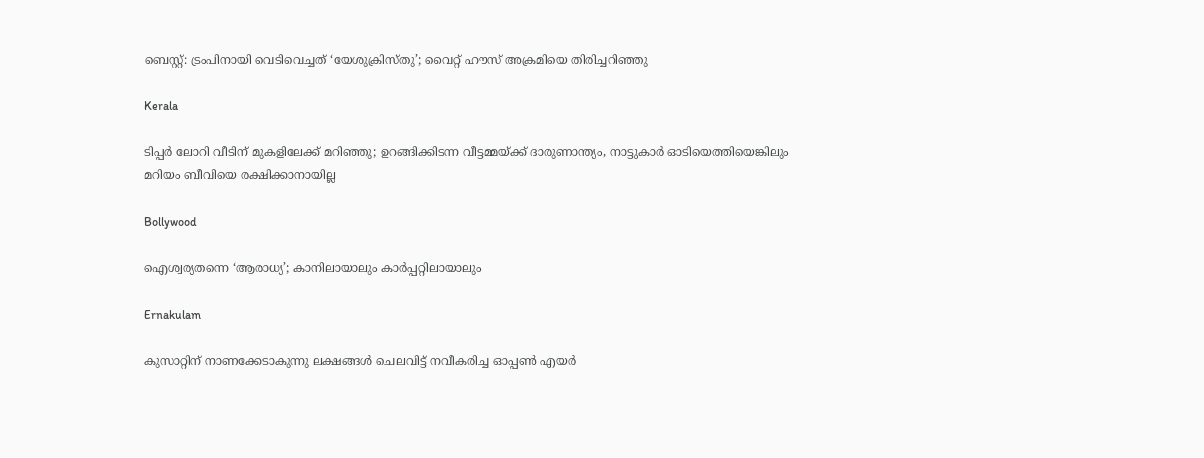ബെസ്റ്റ്: ട്രംപിനായി വെടിവെച്ചത് ‘യേശുക്രിസ്തു’; വൈറ്റ് ഹൗസ് അക്രമിയെ തിരിച്ചറിഞ്ഞു

Kerala

ടിപ്പർ ലോറി വീടിന് മുകളിലേക്ക് മറിഞ്ഞു; ഉറങ്ങിക്കിടന്ന വീട്ടമ്മയ്‌ക്ക് ദാരുണാന്ത്യം, നാട്ടുകാർ ഓടിയെത്തിയെങ്കിലും മറിയം ബീവിയെ രക്ഷിക്കാനായില്ല

Bollywood

ഐശ്വര്യതന്നെ ‘ആരാധ്യ’; കാനിലായാലും കാർപ്പറ്റിലായാലും

Ernakulam

കുസാറ്റിന് നാണക്കേടാകുന്നു ലക്ഷങ്ങൾ ചെലവിട്ട് നവീകരിച്ച ഓപ്പണ്‍ എയര്‍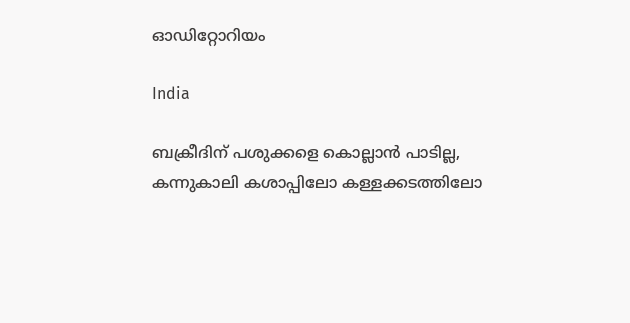ഓഡിറ്റോറിയം

India

ബക്രീദിന് പശുക്കളെ കൊല്ലാൻ പാടില്ല, കന്നുകാലി കശാപ്പിലോ കള്ളക്കടത്തിലോ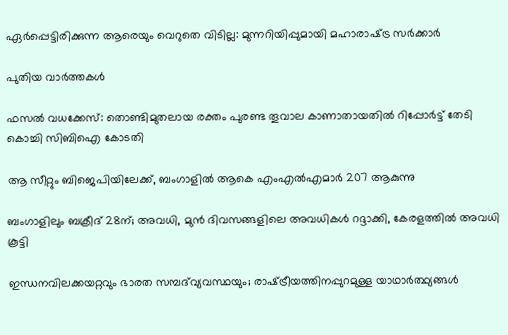ഏർപ്പെട്ടിരിക്കുന്ന ആരെയും വെറുതെ വിടില്ല: മുന്നറിയിപ്പുമായി മഹാരാഷ്‌ട്ര സർക്കാർ

പുതിയ വാര്‍ത്തകള്‍

ഫസൽ വധക്കേസ്: തൊണ്ടിമുതലായ രക്തം പുരണ്ട തൂവാല കാണാതായതിൽ റിപ്പോര്‍ട്ട് തേടി കൊച്ചി സിബിഐ കോടതി

ആ സീറ്റും ബിജെപിയിലേക്ക്, ബംഗാളിൽ ആകെ എംഎൽഎമാർ 207 ആകുന്നു

ബംഗാളിലും ബക്രീദ് 28ന്; അവധി, മുൻ ദിവസങ്ങളിലെ അവധികൾ റദ്ദാക്കി, കേരളത്തിൽ അവധി കൂട്ടി

ഇന്ധനവിലക്കയറ്റവും ഭാരത സമ്പദ്‌വ്യവസ്ഥയും; രാഷ്‌ട്രീയത്തിനപ്പുറമുള്ള യാഥാര്‍ത്ഥ്യങ്ങള്‍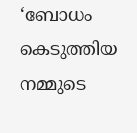‘ബോധം കെടുത്തിയ നമ്മുടെ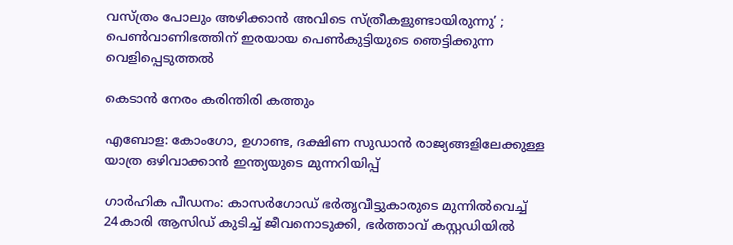വസ്ത്രം പോലും അഴിക്കാന്‍ അവിടെ സ്ത്രീകളുണ്ടായിരുന്നു’ ; പെണ്‍വാണിഭത്തിന് ഇരയായ പെണ്‍കുട്ടിയുടെ ഞെട്ടിക്കുന്ന വെളിപ്പെടുത്തല്‍

കെടാന്‍ നേരം കരിന്തിരി കത്തും

എബോള: കോംഗോ, ഉഗാണ്ട, ദക്ഷിണ സുഡാൻ രാജ്യങ്ങളിലേക്കുള്ള യാത്ര ഒഴിവാക്കാൻ ഇന്ത്യയുടെ മുന്നറിയിപ്പ്

ഗാർഹിക പീഡനം: കാസര്‍ഗോഡ് ഭര്‍തൃവീട്ടുകാരുടെ മുന്നില്‍വെച്ച് 24കാരി ആസിഡ് കുടിച്ച് ജീവനൊടുക്കി, ഭര്‍ത്താവ് കസ്റ്റഡിയില്‍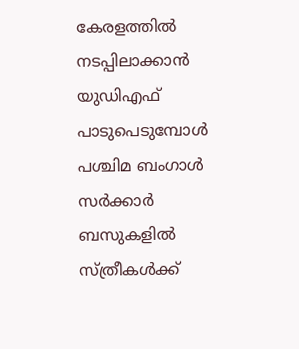കേരളത്തിൽ നടപ്പിലാക്കാൻ യുഡിഎഫ് പാടുപെടുമ്പോൾ പശ്ചിമ ബംഗാൾ സർക്കാർ ബസുകളിൽ സ്ത്രീകൾക്ക്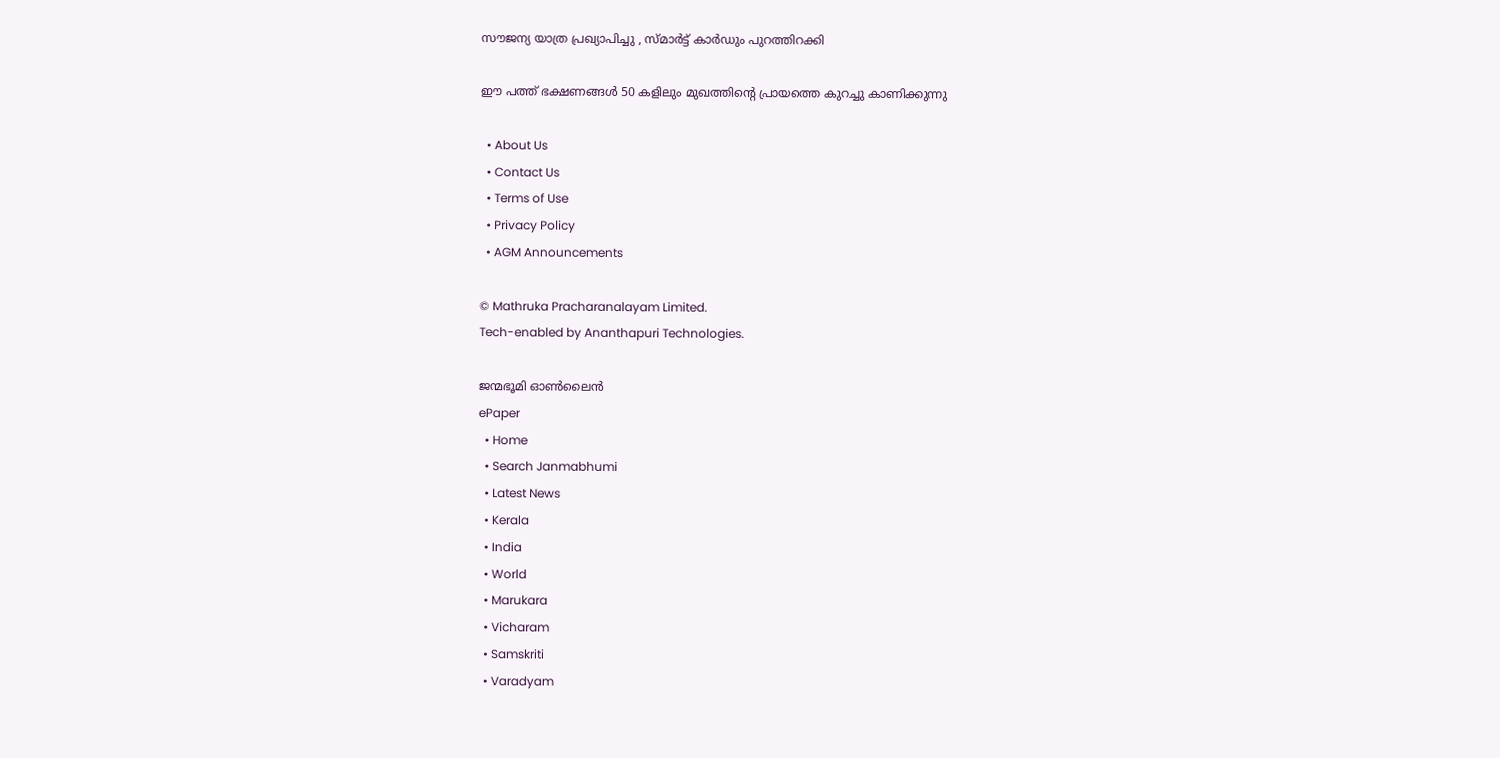സൗജന്യ യാത്ര പ്രഖ്യാപിച്ചു , സ്മാർട്ട് കാർഡും പുറത്തിറക്കി

ഈ പത്ത് ഭക്ഷണങ്ങൾ 50 കളിലും മുഖത്തിന്റെ പ്രായത്തെ കുറച്ചു കാണിക്കുന്നു

  • About Us
  • Contact Us
  • Terms of Use
  • Privacy Policy
  • AGM Announcements

© Mathruka Pracharanalayam Limited.
Tech-enabled by Ananthapuri Technologies.

ജന്മഭൂമി ഓണ്‍ലൈന്‍
ePaper
  • Home
  • Search Janmabhumi
  • Latest News
  • Kerala
  • India
  • World
  • Marukara
  • Vicharam
  • Samskriti
  • Varadyam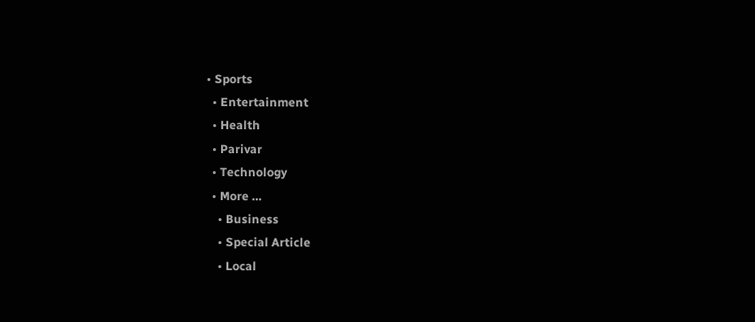• Sports
  • Entertainment
  • Health
  • Parivar
  • Technology
  • More …
    • Business
    • Special Article
    • Local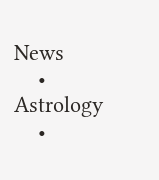News
    • Astrology
    •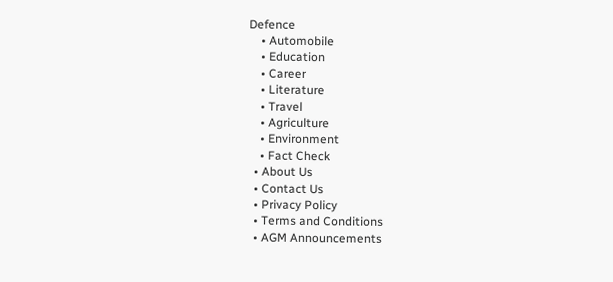Defence
    • Automobile
    • Education
    • Career
    • Literature
    • Travel
    • Agriculture
    • Environment
    • Fact Check
  • About Us
  • Contact Us
  • Privacy Policy
  • Terms and Conditions
  • AGM Announcements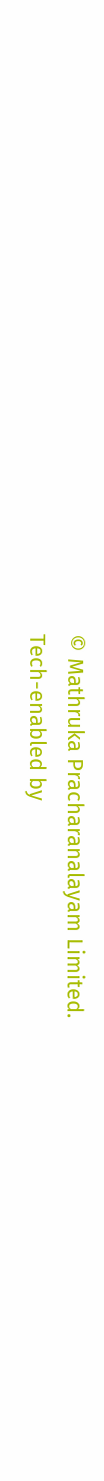© Mathruka Pracharanalayam Limited.
Tech-enabled by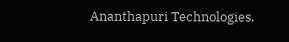Ananthapuri Technologies.